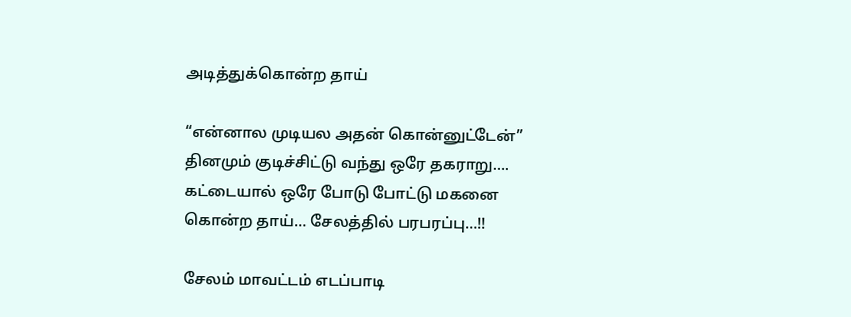அடித்துக்கொன்ற தாய்

“என்னால முடியல அதன் கொன்னுட்டேன்” தினமும் குடிச்சிட்டு வந்து ஒரே தகராறு…. கட்டையால் ஒரே போடு போட்டு மகனை கொன்ற தாய்… சேலத்தில் பரபரப்பு…!!

சேலம் மாவட்டம் எடப்பாடி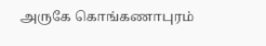அருகே கொங்கணாபுரம்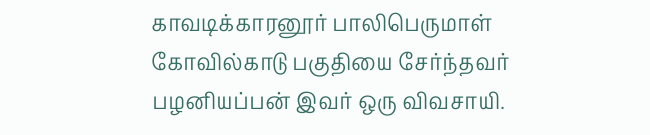காவடிக்காரனூர் பாலிபெருமாள் கோவில்காடு பகுதியை சேர்ந்தவர் பழனியப்பன் இவர் ஒரு விவசாயி.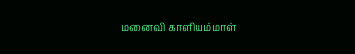மனைவி காளியம்மாள்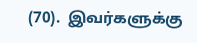(70).  இவர்களுக்கு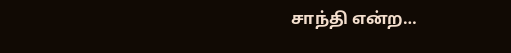சாந்தி என்ற…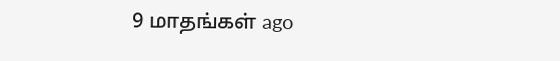9 மாதங்கள் ago